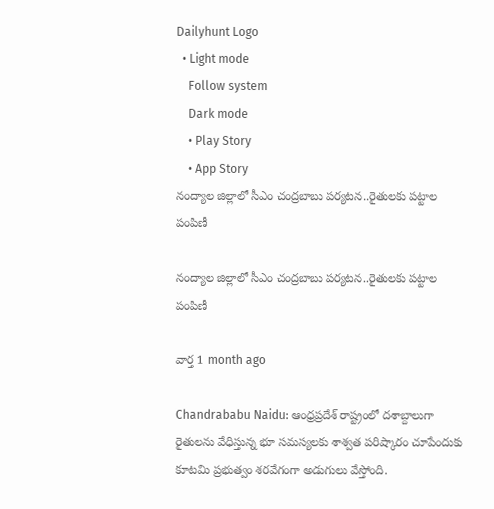Dailyhunt Logo
  • Light mode
    Follow system
    Dark mode
    • Play Story
    • App Story
నంద్యాల జిల్లాలో సీఎం చంద్రబాబు పర్యటన..రైతులకు పట్టాల పంపిణీ

నంద్యాల జిల్లాలో సీఎం చంద్రబాబు పర్యటన..రైతులకు పట్టాల పంపిణీ

వార్త 1 month ago

Chandrababu Naidu: ఆంధ్రప్రదేశ్ రాష్ట్రంలో దశాబ్దాలుగా రైతులను వేధిస్తున్న భూ సమస్యలకు శాశ్వత పరిష్కారం చూపేందుకు కూటమి ప్రభుత్వం శరవేగంగా అడుగులు వేస్తోంది.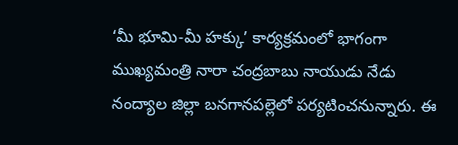‘మీ భూమి-మీ హక్కు’ కార్యక్రమంలో భాగంగా ముఖ్యమంత్రి నారా చంద్రబాబు నాయుడు నేడు నంద్యాల జిల్లా బనగానపల్లెలో పర్యటించనున్నారు. ఈ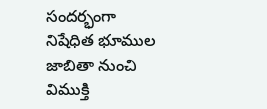సందర్భంగా నిషేధిత భూముల జాబితా నుంచి విముక్తి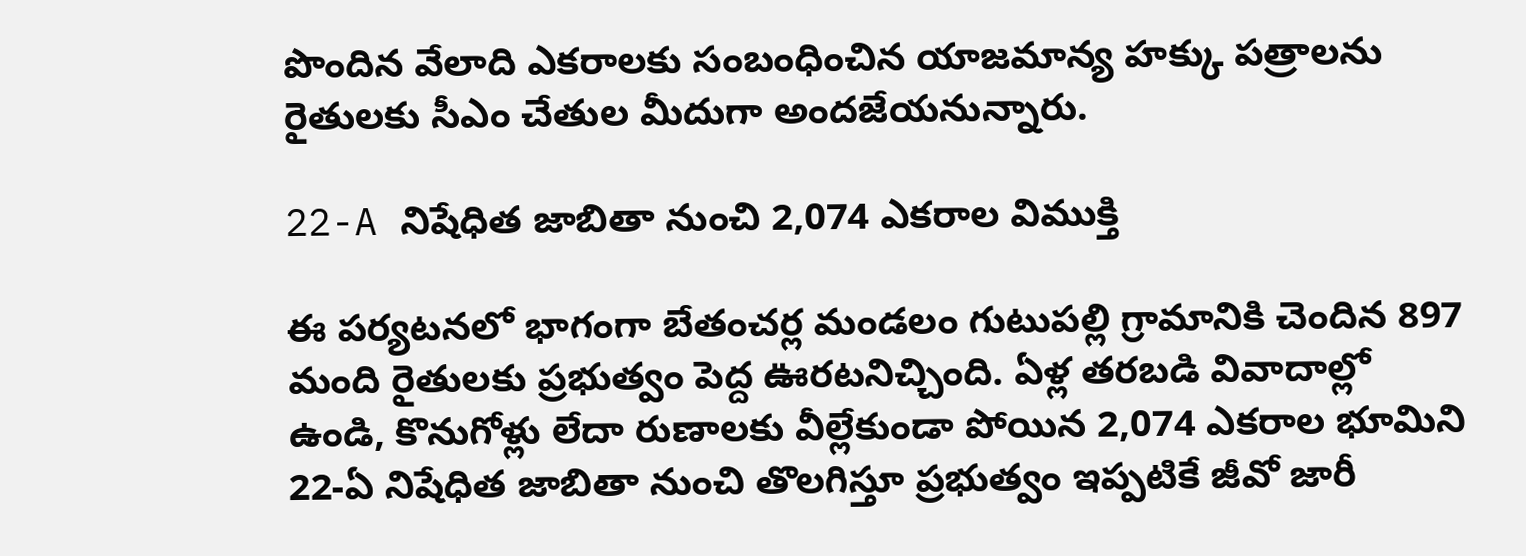పొందిన వేలాది ఎకరాలకు సంబంధించిన యాజమాన్య హక్కు పత్రాలను రైతులకు సీఎం చేతుల మీదుగా అందజేయనున్నారు.

22-A నిషేధిత జాబితా నుంచి 2,074 ఎకరాల విముక్తి

ఈ పర్యటనలో భాగంగా బేతంచర్ల మండలం గుటుపల్లి గ్రామానికి చెందిన 897 మంది రైతులకు ప్రభుత్వం పెద్ద ఊరటనిచ్చింది. ఏళ్ల తరబడి వివాదాల్లో ఉండి, కొనుగోళ్లు లేదా రుణాలకు వీల్లేకుండా పోయిన 2,074 ఎకరాల భూమిని 22-ఏ నిషేధిత జాబితా నుంచి తొలగిస్తూ ప్రభుత్వం ఇప్పటికే జీవో జారీ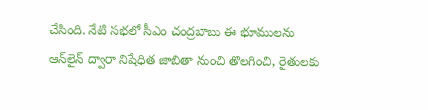చేసింది. నేటి సభలో సీఎం చంద్రబాబు ఈ భూములను ఆన్‌లైన్ ద్వారా నిషేధిత జాబితా నుంచి తొలగించి, రైతులకు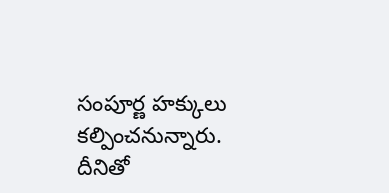సంపూర్ణ హక్కులు కల్పించనున్నారు. దీనితో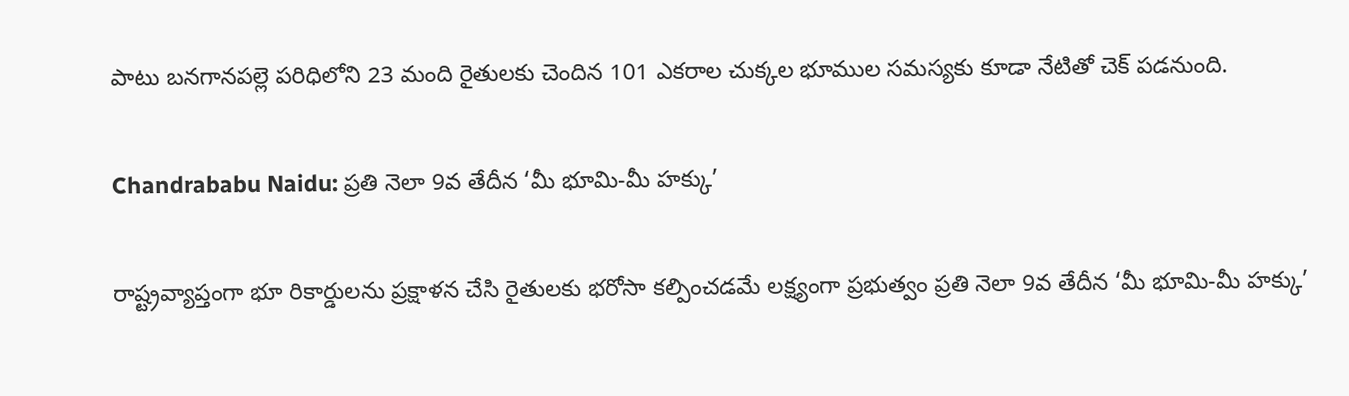పాటు బనగానపల్లె పరిధిలోని 23 మంది రైతులకు చెందిన 101 ఎకరాల చుక్కల భూముల సమస్యకు కూడా నేటితో చెక్ పడనుంది.

Chandrababu Naidu: ప్రతి నెలా 9వ తేదీన ‘మీ భూమి-మీ హక్కు’

రాష్ట్రవ్యాప్తంగా భూ రికార్డులను ప్రక్షాళన చేసి రైతులకు భరోసా కల్పించడమే లక్ష్యంగా ప్రభుత్వం ప్రతి నెలా 9వ తేదీన ‘మీ భూమి-మీ హక్కు’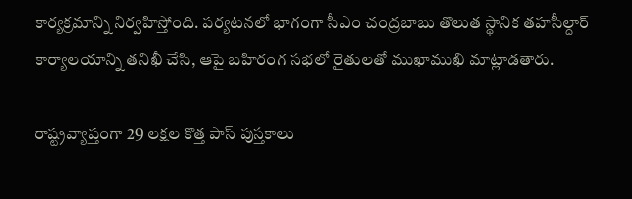కార్యక్రమాన్ని నిర్వహిస్తోంది. పర్యటనలో భాగంగా సీఎం చంద్రబాబు తొలుత స్థానిక తహసీల్దార్ కార్యాలయాన్ని తనిఖీ చేసి, ఆపై బహిరంగ సభలో రైతులతో ముఖాముఖి మాట్లాడతారు.

రాష్ట్రవ్యాప్తంగా 29 లక్షల కొత్త పాస్ పుస్తకాలు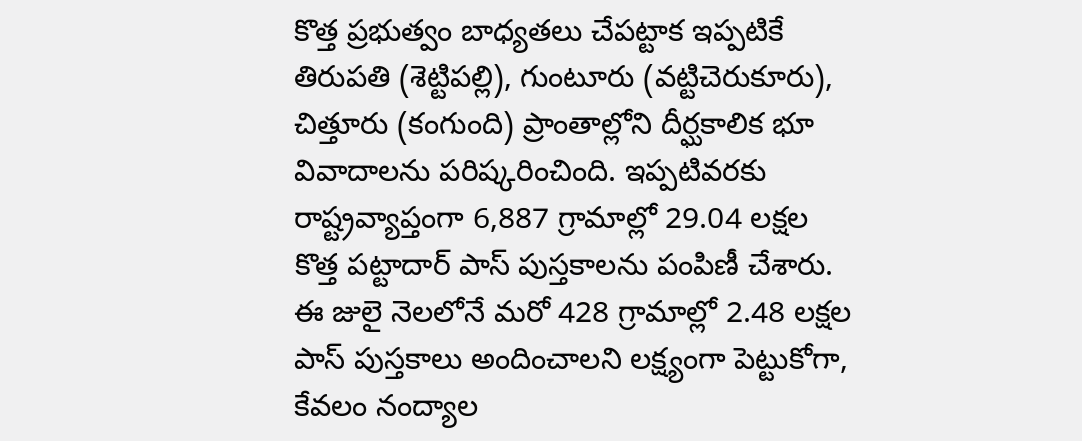కొత్త ప్రభుత్వం బాధ్యతలు చేపట్టాక ఇప్పటికే తిరుపతి (శెట్టిపల్లి), గుంటూరు (వట్టిచెరుకూరు), చిత్తూరు (కంగుంది) ప్రాంతాల్లోని దీర్ఘకాలిక భూ వివాదాలను పరిష్కరించింది. ఇప్పటివరకు రాష్ట్రవ్యాప్తంగా 6,887 గ్రామాల్లో 29.04 లక్షల కొత్త పట్టాదార్ పాస్ పుస్తకాలను పంపిణీ చేశారు. ఈ జులై నెలలోనే మరో 428 గ్రామాల్లో 2.48 లక్షల పాస్ పుస్తకాలు అందించాలని లక్ష్యంగా పెట్టుకోగా, కేవలం నంద్యాల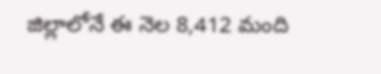జిల్లాలోనే ఈ నెల 8,412 మంది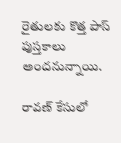రైతులకు కొత్త పాస్ పుస్తకాలు అందనున్నాయి.

రావణ్ కేసులో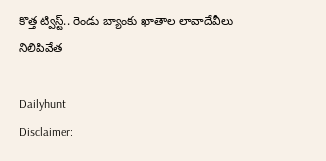కొత్త ట్విస్ట్.. రెండు బ్యాంకు ఖాతాల లావాదేవీలు నిలిపివేత

Dailyhunt
Disclaimer: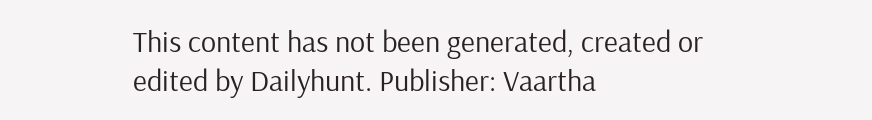This content has not been generated, created or edited by Dailyhunt. Publisher: Vaartha